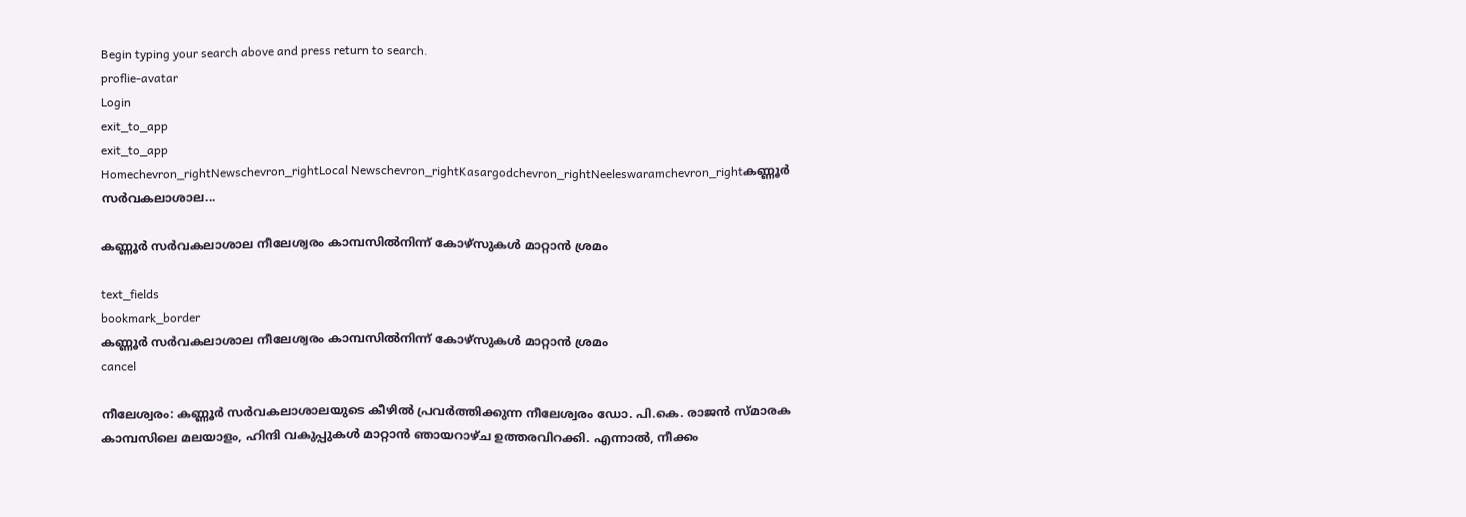Begin typing your search above and press return to search.
proflie-avatar
Login
exit_to_app
exit_to_app
Homechevron_rightNewschevron_rightLocal Newschevron_rightKasargodchevron_rightNeeleswaramchevron_rightകണ്ണൂർ സർവകലാശാല...

കണ്ണൂർ സർവകലാശാല നീലേശ്വരം കാമ്പസിൽനിന്ന് കോഴ്സുകൾ മാറ്റാൻ ശ്രമം

text_fields
bookmark_border
കണ്ണൂർ സർവകലാശാല നീലേശ്വരം കാമ്പസിൽനിന്ന് കോഴ്സുകൾ മാറ്റാൻ ശ്രമം
cancel

നീലേശ്വരം: കണ്ണൂർ സർവകലാശാലയുടെ കീഴിൽ പ്രവർത്തിക്കുന്ന നീലേശ്വരം ഡോ. പി.കെ. രാജൻ സ്മാരക കാമ്പസിലെ മലയാളം, ഹിന്ദി വകുപ്പുകൾ മാറ്റാൻ ഞായറാഴ്ച ഉത്തരവിറക്കി. എന്നാൽ, നീക്കം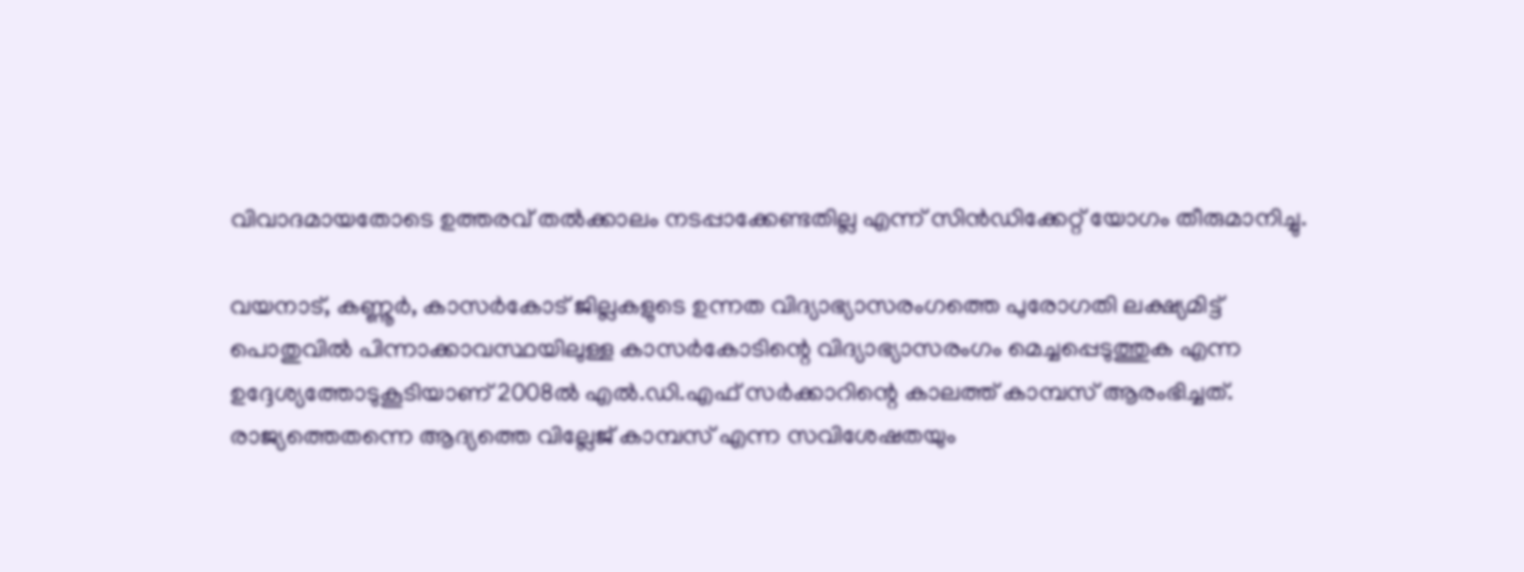വിവാദമായതോടെ ഉത്തരവ് തൽക്കാലം നടപ്പാക്കേണ്ടതില്ല എന്ന് സിൻഡിക്കേറ്റ് യോഗം തീരുമാനിച്ചു.

വയനാട്, കണ്ണൂർ, കാസർകോട് ജില്ലകളുടെ ഉന്നത വിദ്യാഭ്യാസരംഗത്തെ പുരോഗതി ലക്ഷ്യമിട്ട് പൊതുവിൽ പിന്നാക്കാവസ്ഥയിലുള്ള കാസർകോടിന്റെ വിദ്യാഭ്യാസരംഗം മെച്ചപ്പെടുത്തുക എന്ന ഉദ്ദേശ്യത്തോടുകൂടിയാണ് 2008ൽ എൽ.ഡി.എഫ് സർക്കാറിന്റെ കാലത്ത് കാമ്പസ് ആരംഭിച്ചത്. രാജ്യത്തെതന്നെ ആദ്യത്തെ വില്ലേജ് കാമ്പസ്‌ എന്ന സവിശേഷതയും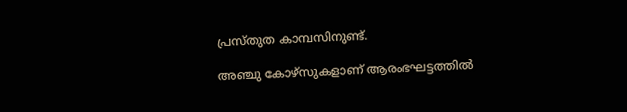പ്രസ്തുത കാമ്പസിനുണ്ട്.

അഞ്ചു കോഴ്‌സുകളാണ് ആരംഭഘട്ടത്തിൽ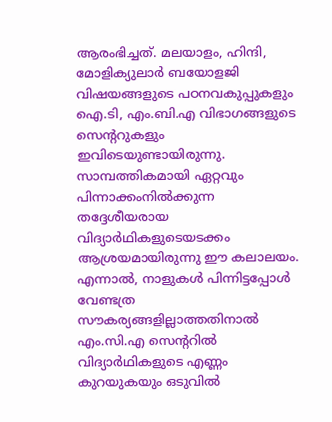ആരംഭിച്ചത്. മലയാളം, ഹിന്ദി, മോളിക്യുലാർ ബയോളജി വിഷയങ്ങളുടെ പഠനവകുപ്പുകളും ഐ.ടി, എം.ബി.എ വിഭാഗങ്ങളുടെ സെന്ററുകളും ഇവിടെയുണ്ടായിരുന്നു. സാമ്പത്തികമായി ഏറ്റവും പിന്നാക്കംനിൽക്കുന്ന തദ്ദേശീയരായ വിദ്യാർഥികളുടെയടക്കം ആശ്രയമായിരുന്നു ഈ കലാലയം. എന്നാൽ, നാളുകൾ പിന്നിട്ടപ്പോൾ വേണ്ടത്ര സൗകര്യങ്ങളില്ലാത്തതിനാൽ എം.സി.എ സെന്ററിൽ വിദ്യാർഥികളുടെ എണ്ണം കുറയുകയും ഒടുവിൽ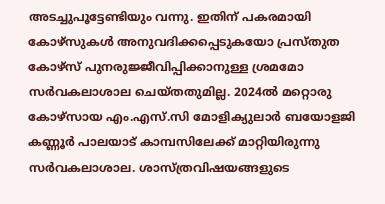അടച്ചുപൂട്ടേണ്ടിയും വന്നു. ഇതിന് പകരമായി കോഴ്സുകൾ അനുവദിക്കപ്പെടുകയോ പ്രസ്തുത കോഴ്സ് പുനരുജ്ജീവിപ്പിക്കാനുള്ള ശ്രമമോ സർവകലാശാല ചെയ്തതുമില്ല. 2024ൽ മറ്റൊരു കോഴ്‌സായ എം.എസ്.സി മോളിക്യുലാർ ബയോളജി കണ്ണൂർ പാലയാട് കാമ്പസിലേക്ക് മാറ്റിയിരുന്നു സർവകലാശാല. ശാസ്ത്രവിഷയങ്ങളുടെ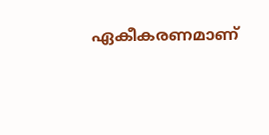ഏകീകരണമാണ്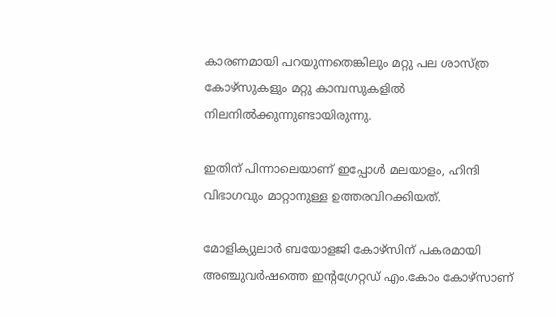കാരണമായി പറയുന്നതെങ്കിലും മറ്റു പല ശാസ്ത്ര കോഴ്സുകളും മറ്റു കാമ്പസുകളിൽ നിലനിൽക്കുന്നുണ്ടായിരുന്നു.

ഇതിന് പിന്നാലെയാണ് ഇപ്പോൾ മലയാളം, ഹിന്ദി വിഭാഗവും മാറ്റാനുള്ള ഉത്തരവിറക്കിയത്.

മോളിക്യുലാർ ബയോളജി കോഴ്സിന് പകരമായി അഞ്ചുവർഷത്തെ ഇന്റഗ്രേറ്റഡ് എം.കോം കോഴ്സാണ്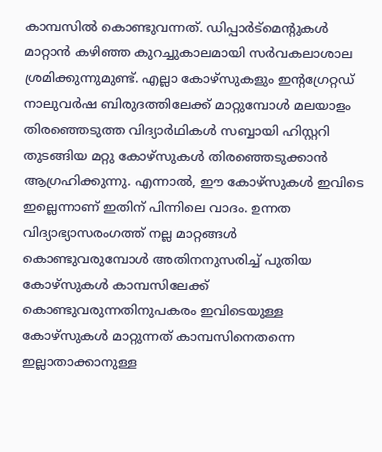കാമ്പസിൽ കൊണ്ടുവന്നത്. ഡിപ്പാർട്മെന്റുകൾ മാറ്റാൻ കഴിഞ്ഞ കുറച്ചുകാലമായി സർവകലാശാല ശ്രമിക്കുന്നുമുണ്ട്. എല്ലാ കോഴ്സുകളും ഇന്റഗ്രേറ്റഡ് നാലുവർഷ ബിരുദത്തിലേക്ക് മാറ്റുമ്പോൾ മലയാളം തിരഞ്ഞെടുത്ത വിദ്യാർഥികൾ സബ്ബായി ഹിസ്റ്ററി തുടങ്ങിയ മറ്റു കോഴ്സുകൾ തിരഞ്ഞെടുക്കാൻ ആഗ്രഹിക്കുന്നു. എന്നാൽ, ഈ കോഴ്സുകൾ ഇവിടെ ഇല്ലെന്നാണ് ഇതിന് പിന്നിലെ വാദം. ഉന്നത വിദ്യാഭ്യാസരംഗത്ത് നല്ല മാറ്റങ്ങൾ കൊണ്ടുവരുമ്പോൾ അതിനനുസരിച്ച് പുതിയ കോഴ്സുകൾ കാമ്പസിലേക്ക് കൊണ്ടുവരുന്നതിനുപകരം ഇവിടെയുള്ള കോഴ്സുകൾ മാറ്റുന്നത് കാമ്പസിനെതന്നെ ഇല്ലാതാക്കാനുള്ള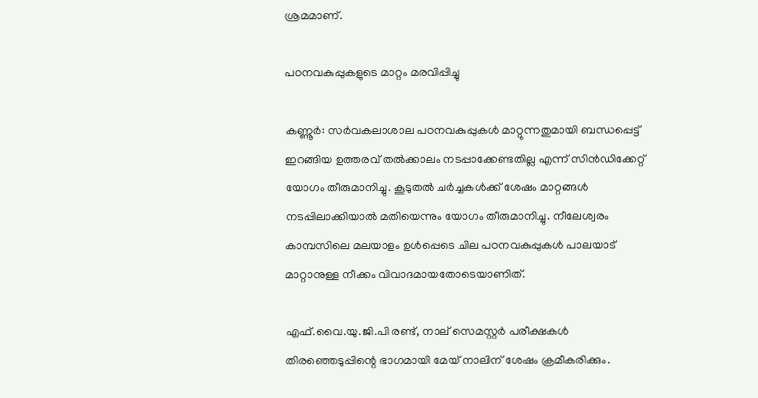ശ്രമമാണ്.

പഠനവകുപ്പുകളുടെ മാറ്റം മരവിപ്പിച്ചു

കണ്ണൂർ: സർവകലാശാല പഠനവകുപ്പുകൾ മാറ്റുന്നതുമായി ബന്ധപ്പെട്ട് ഇറങ്ങിയ ഉത്തരവ് തൽക്കാലം നടപ്പാക്കേണ്ടതില്ല എന്ന് സിൻഡിക്കേറ്റ് യോഗം തീരുമാനിച്ചു. കൂടുതൽ ചർച്ചകൾക്ക് ശേഷം മാറ്റങ്ങൾ നടപ്പിലാക്കിയാൽ മതിയെന്നും യോഗം തീരുമാനിച്ചു. നീലേശ്വരം കാമ്പസിലെ മലയാളം ഉൾപ്പെടെ ചില പഠനവകുപ്പുകൾ പാലയാട് മാറ്റാനുള്ള നീക്കം വിവാദമായതോടെയാണിത്.

എഫ്.വൈ.യു.ജി.പി രണ്ട്, നാല് സെമസ്റ്റർ പരീക്ഷകൾ തിരഞ്ഞെടുപ്പിന്റെ ഭാഗമായി മേയ് നാലിന് ശേഷം ക്രമീകരിക്കും.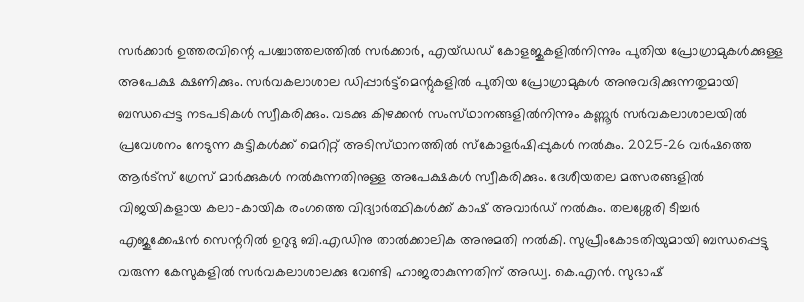സർക്കാർ ഉത്തരവിന്റെ പശ്ചാത്തലത്തിൽ സർക്കാർ, എയ്ഡഡ് കോളജുകളിൽനിന്നും പുതിയ പ്രോഗ്രാമുകൾക്കുള്ള അപേക്ഷ ക്ഷണിക്കും. സർവകലാശാല ഡിപ്പാർട്ട്മെന്റുകളിൽ പുതിയ പ്രോഗ്രാമുകൾ അനുവദിക്കുന്നതുമായി ബന്ധപ്പെട്ട നടപടികൾ സ്വീകരിക്കും. വടക്കു കിഴക്കൻ സംസ്‌ഥാനങ്ങളിൽനിന്നും കണ്ണൂർ സർവകലാശാലയിൽ പ്രവേശനം നേടുന്ന കുട്ടികൾക്ക് മെറിറ്റ് അടിസ്‌ഥാനത്തിൽ സ്കോളർഷിപ്പുകൾ നൽകും. 2025-26 വർഷത്തെ ആർട്സ് ഗ്രേസ് മാർക്കുകൾ നൽകുന്നതിനുള്ള അപേക്ഷകൾ സ്വീകരിക്കും. ദേശീയതല മത്സരങ്ങളിൽ വിജയികളായ കലാ-കായിക രംഗത്തെ വിദ്യാർത്ഥികൾക്ക് കാഷ് അവാർഡ് നൽകും. തലശ്ശേരി ടീച്ചർ എജുക്കേഷൻ സെന്ററിൽ ഉറുദു ബി.എഡിനു താൽക്കാലിക അനുമതി നൽകി. സുപ്രീംകോടതിയുമായി ബന്ധപ്പെട്ടു വരുന്ന കേസുകളിൽ സർവകലാശാലക്കു വേണ്ടി ഹാജരാകുന്നതിന് അഡ്വ. കെ.എൻ. സുഭാഷ്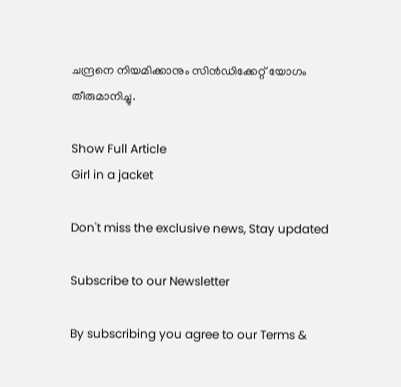ചന്ദ്രനെ നിയമിക്കാനും സിൻഡിക്കേറ്റ് യോഗം തീരുമാനിച്ചു.

Show Full Article
Girl in a jacket

Don't miss the exclusive news, Stay updated

Subscribe to our Newsletter

By subscribing you agree to our Terms &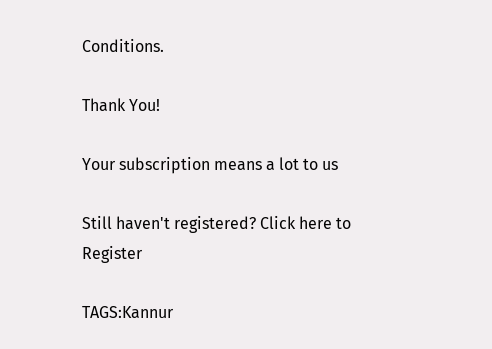Conditions.

Thank You!

Your subscription means a lot to us

Still haven't registered? Click here to Register

TAGS:Kannur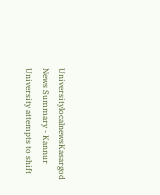UniversitylocalnewsKasargod
News Summary - Kannur University attempts to shift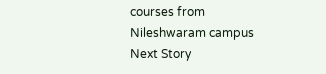courses from Nileshwaram campus
Next Story